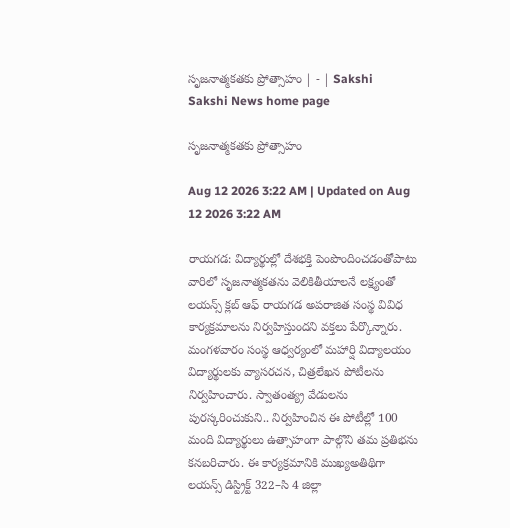సృజనాత్మకతకు ప్రోత్సాహం | - | Sakshi
Sakshi News home page

సృజనాత్మకతకు ప్రోత్సాహం

Aug 12 2026 3:22 AM | Updated on Aug 12 2026 3:22 AM

రాయగడ: విద్యార్థుల్లో దేశభక్తి పెంపొందించడంతోపాటు వారిలో సృజనాత్మకతను వెలికితీయాలనే లక్ష్యంతో లయన్స్‌ క్లబ్‌ ఆఫ్‌ రాయగడ అపరాజిత సంస్థ వివిధ కార్యక్రమాలను నిర్వహిస్తుందని వక్తలు పేర్కొన్నారు. మంగళవారం సంస్థ ఆధ్వర్యంలో మహార్షి విద్యాలయం విద్యార్థులకు వ్యాసరచన, చిత్రలేఖన పోటీలను నిర్వహించారు. స్వాతంత్య్ర వేడులను పురస్కరించుకుని.. నిర్వహించిన ఈ పోటీల్లో 100 మంది విద్యార్థులు ఉత్సాహంగా పాల్గొని తమ ప్రతిభను కనబరిచారు. ఈ కార్యక్రమానికి ముఖ్యఅతిథిగా లయన్స్‌ డిస్ట్రిక్ట్‌ 322–సి 4 జిల్లా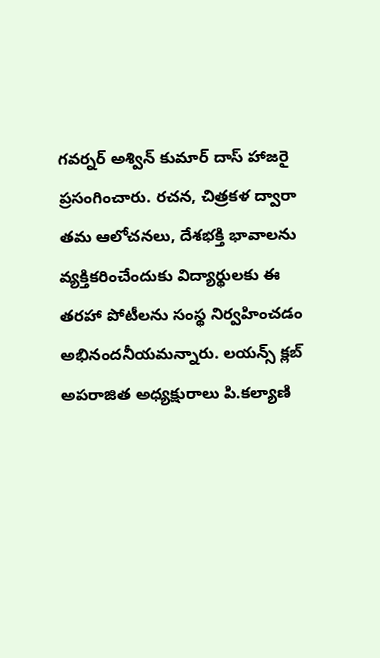గవర్నర్‌ అశ్విన్‌ కుమార్‌ దాస్‌ హాజరై ప్రసంగించారు. రచన, చిత్రకళ ద్వారా తమ ఆలోచనలు, దేశభక్తి భావాలను వ్యక్తికరించేందుకు విద్యార్థులకు ఈ తరహా పోటీలను సంస్థ నిర్వహించడం అభినందనీయమన్నారు. లయన్స్‌ క్లబ్‌ అపరాజిత అధ్యక్షురాలు పి.కల్యాణి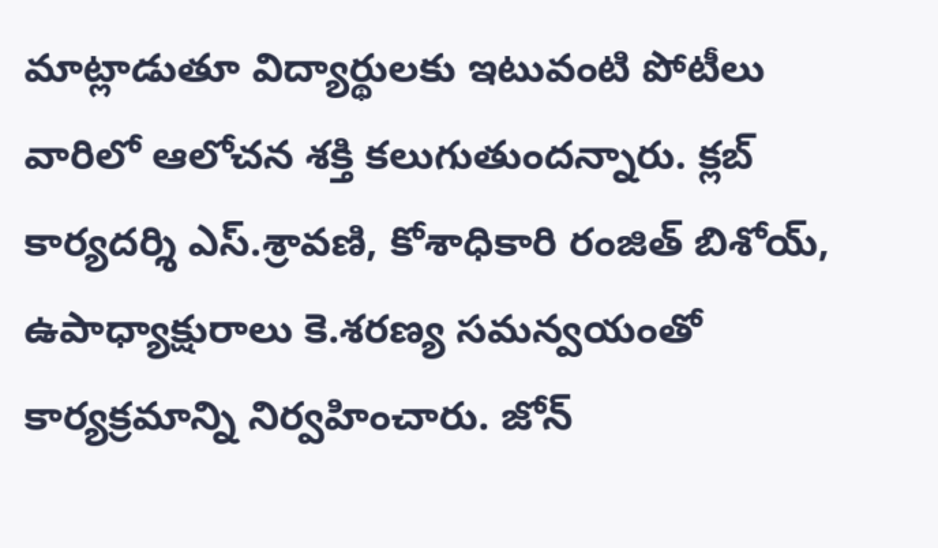మాట్లాడుతూ విద్యార్థులకు ఇటువంటి పోటీలు వారిలో ఆలోచన శక్తి కలుగుతుందన్నారు. క్లబ్‌ కార్యదర్శి ఎస్‌.శ్రావణి, కోశాధికారి రంజిత్‌ బిశోయ్‌, ఉపాధ్యాక్షురాలు కె.శరణ్య సమన్వయంతో కార్యక్రమాన్ని నిర్వహించారు. జోన్‌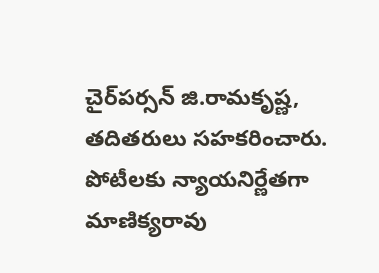చైర్‌పర్సన్‌ జి.రామకృష్ణ, తదితరులు సహకరించారు. పోటీలకు న్యాయనిర్ణేతగా మాణిక్యరావు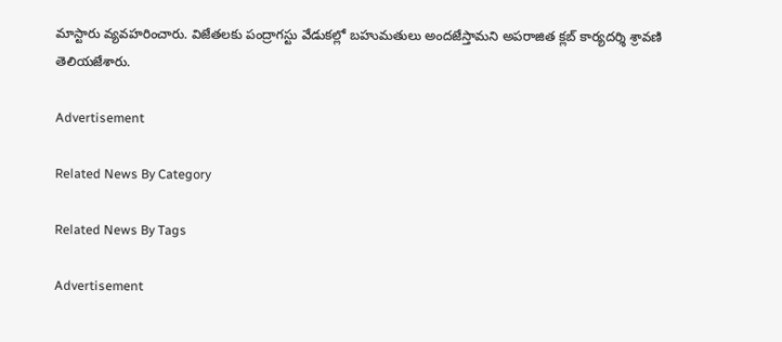మాస్టారు వ్యవహరించారు. విజేతలకు పంద్రాగస్టు వేడుకల్లో బహుమతులు అందజేస్తామని అపరాజిత క్లబ్‌ కార్యదర్శి శ్రావణి తెలియజేశారు.

Advertisement

Related News By Category

Related News By Tags

Advertisement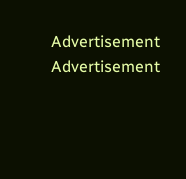Advertisement
Advertisement